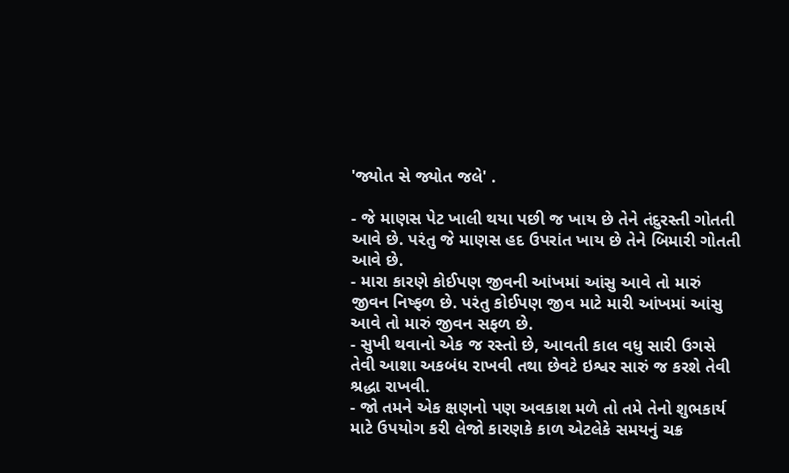'જ્યોત સે જ્યોત જલે' .

- જે માણસ પેટ ખાલી થયા પછી જ ખાય છે તેને તંદુરસ્તી ગોતતી આવે છે. પરંતુ જે માણસ હદ ઉપરાંત ખાય છે તેને બિમારી ગોતતી આવે છે.
- મારા કારણે કોઈપણ જીવની આંખમાં આંસુ આવે તો મારું જીવન નિષ્ફળ છે. પરંતુ કોઈપણ જીવ માટે મારી આંખમાં આંસુ આવે તો મારું જીવન સફળ છે.
- સુખી થવાનો એક જ રસ્તો છે, આવતી કાલ વધુ સારી ઉગસે તેવી આશા અકબંધ રાખવી તથા છેવટે ઇશ્વર સારું જ કરશે તેવી શ્રદ્ધા રાખવી.
- જો તમને એક ક્ષણનો પણ અવકાશ મળે તો તમે તેનો શુભકાર્ય માટે ઉપયોગ કરી લેજો કારણકે કાળ એટલેકે સમયનું ચક્ર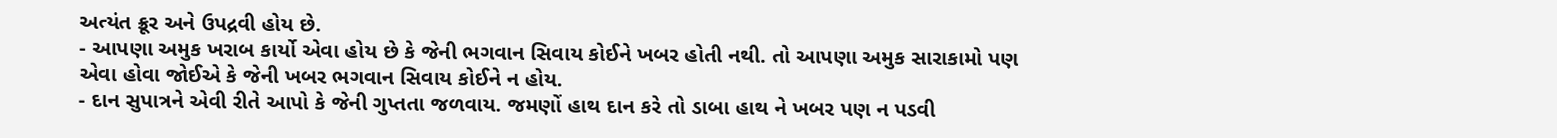અત્યંત ક્રૂર અને ઉપદ્રવી હોય છે.
- આપણા અમુક ખરાબ કાર્યો એવા હોય છે કે જેની ભગવાન સિવાય કોઈને ખબર હોતી નથી. તો આપણા અમુક સારાકામો પણ એવા હોવા જોઈએ કે જેની ખબર ભગવાન સિવાય કોઈને ન હોય.
- દાન સુપાત્રને એવી રીતે આપો કે જેની ગુપ્તતા જળવાય. જમણોં હાથ દાન કરે તો ડાબા હાથ ને ખબર પણ ન પડવી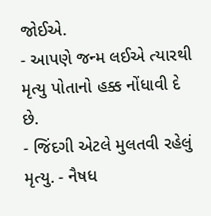જોઈએ.
- આપણે જન્મ લઈએ ત્યારથી મૃત્યુ પોતાનો હક્ક નોંધાવી દે છે.
- જિંદગી એટલે મુલતવી રહેલું મૃત્યુ. - નૈષધ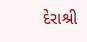દેરાશ્રી